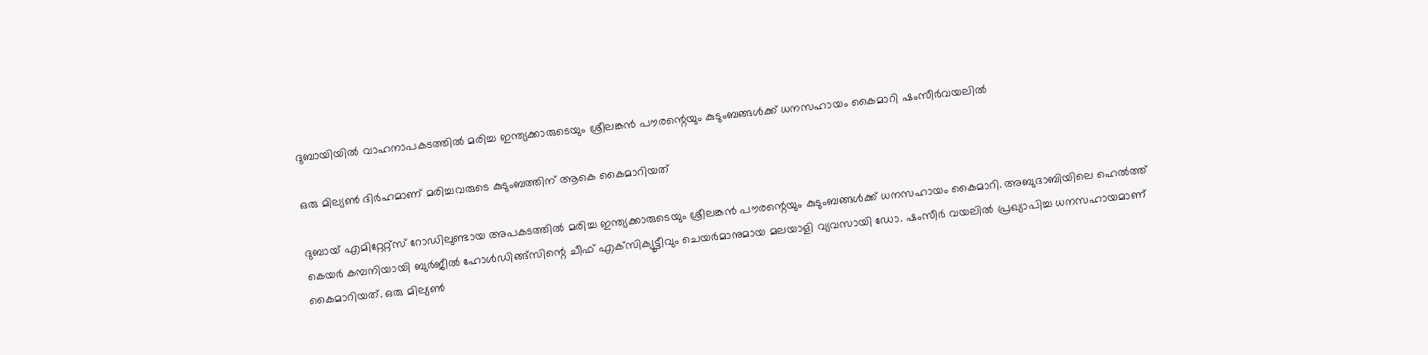ദുബായിയിൽ വാഹനാപകടത്തിൽ മരിച്ച ഇന്ത്യക്കാരുടെയും ശ്രീലങ്കൻ പൗരന്റെയും കുടുംബങ്ങൾക്ക് ധനസഹായം കൈമാറി ഷംസീർവയലിൽ

ഒരു മില്യണ്‍ ദിര്‍ഹമാണ് മരിച്ചവരുടെ കുടുംബത്തിന് ആകെ കൈമാറിയത്

ദുബായ് എമിറ്റേറ്റ്‌സ് റോഡിലുണ്ടായ അപകടത്തില്‍ മരിച്ച ഇന്ത്യക്കാരുടെയും ശ്രീലങ്കന്‍ പൗരന്റെയും കുടുംബങ്ങള്‍ക്ക് ധനസഹായം കൈമാറി. അബുദാബിയിലെ ഹെല്‍ത്ത് കെയര്‍ കമ്പനിയായി ബുര്‍ജീല്‍ ഹോള്‍ഡിങ്ങ്‌സിന്റെ ചീഫ് എക്‌സിക്യൂട്ടീവും ചെയര്‍മാനുമായ മലയാളി വ്യവസായി ഡോ. ഷംസീര്‍ വയലില്‍ പ്രഖ്യാപിച്ച ധനസഹായമാണ് കൈമാറിയത്. ഒരു മില്യണ്‍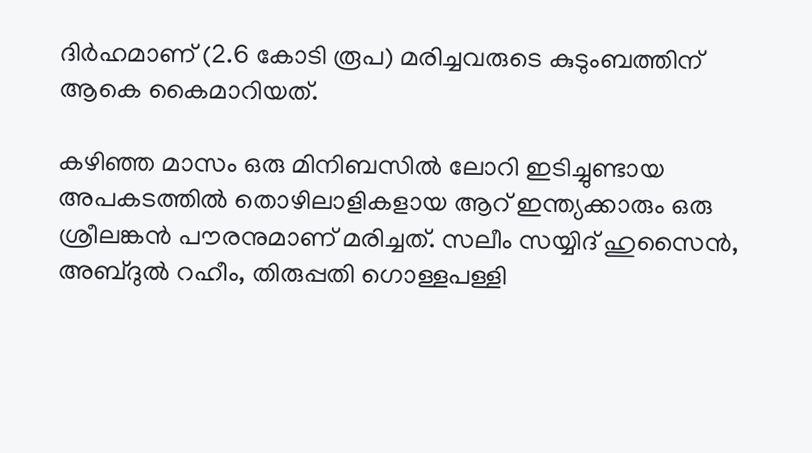ദിര്‍ഹമാണ് (2.6 കോടി രൂപ) മരിച്ചവരുടെ കുടുംബത്തിന് ആകെ കൈമാറിയത്.

കഴിഞ്ഞ മാസം ഒരു മിനിബസില്‍ ലോറി ഇടിച്ചുണ്ടായ അപകടത്തില്‍ തൊഴിലാളികളായ ആറ് ഇന്ത്യക്കാരും ഒരു ശ്രീലങ്കന്‍ പൗരനുമാണ് മരിച്ചത്. സലീം സയ്യിദ് ഹുസൈന്‍, അബ്ദുല്‍ റഹീം, തിരുപ്പതി ഗൊള്ളപള്ളി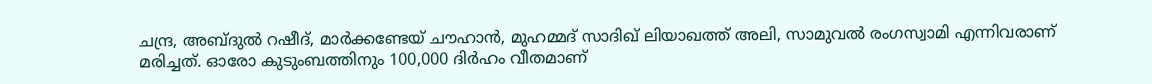ചന്ദ്ര, അബ്ദുല്‍ റഷീദ്, മാര്‍ക്കണ്ടേയ് ചൗഹാന്‍, മുഹമ്മദ് സാദിഖ് ലിയാഖത്ത് അലി, സാമുവല്‍ രംഗസ്വാമി എന്നിവരാണ് മരിച്ചത്. ഓരോ കുടുംബത്തിനും 100,000 ദിര്‍ഹം വീതമാണ്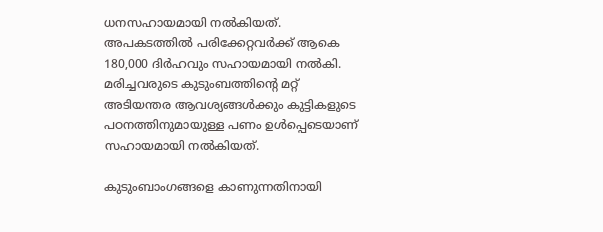ധനസഹായമായി നല്‍കിയത്. അപകടത്തില്‍ പരിക്കേറ്റവര്‍ക്ക് ആകെ 180,000 ദിര്‍ഹവും സഹായമായി നല്‍കി. മരിച്ചവരുടെ കുടുംബത്തിന്റെ മറ്റ് അടിയന്തര ആവശ്യങ്ങള്‍ക്കും കുട്ടികളുടെ പഠനത്തിനുമായുള്ള പണം ഉള്‍പ്പെടെയാണ് സഹായമായി നല്‍കിയത്.

കുടുംബാംഗങ്ങളെ കാണുന്നതിനായി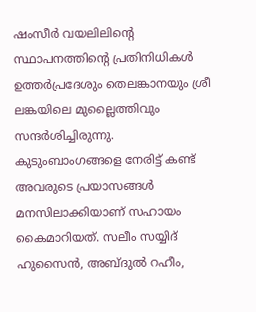ഷംസീര്‍ വയലിലിന്റെ സ്ഥാപനത്തിന്റെ പ്രതിനിധികള്‍ ഉത്തര്‍പ്രദേശും തെലങ്കാനയും ശ്രീ ലങ്കയിലെ മുല്ലൈത്തിവും സന്ദര്‍ശിച്ചിരുന്നു. കുടുംബാംഗങ്ങളെ നേരിട്ട് കണ്ട് അവരുടെ പ്രയാസങ്ങള്‍ മനസിലാക്കിയാണ് സഹായം കൈമാറിയത്. സലീം സയ്യിദ് ഹുസൈന്‍, അബ്ദുല്‍ റഹീം,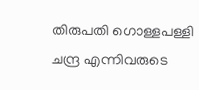തിരുപതി ഗൊള്ളപള്ളി ചന്ദ്ര എന്നിവരുടെ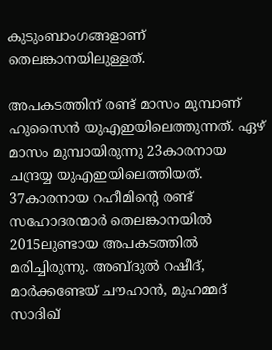കുടുംബാംഗങ്ങളാണ് തെലങ്കാനയിലുള്ളത്.

അപകടത്തിന് രണ്ട് മാസം മുമ്പാണ് ഹുസൈന്‍ യുഎഇയിലെത്തുന്നത്. ഏഴ് മാസം മുമ്പായിരുന്നു 23കാരനായ ചന്ദ്രയ്യ യുഎഇയിലെത്തിയത്. 37കാരനായ റഹീമിന്റെ രണ്ട് സഹോദരന്മാര്‍ തെലങ്കാനയില്‍ 2015ലുണ്ടായ അപകടത്തില്‍ മരിച്ചിരുന്നു. അബ്ദുല്‍ റഷീദ്, മാര്‍ക്കണ്ടേയ് ചൗഹാന്‍, മുഹമ്മദ് സാദിഖ്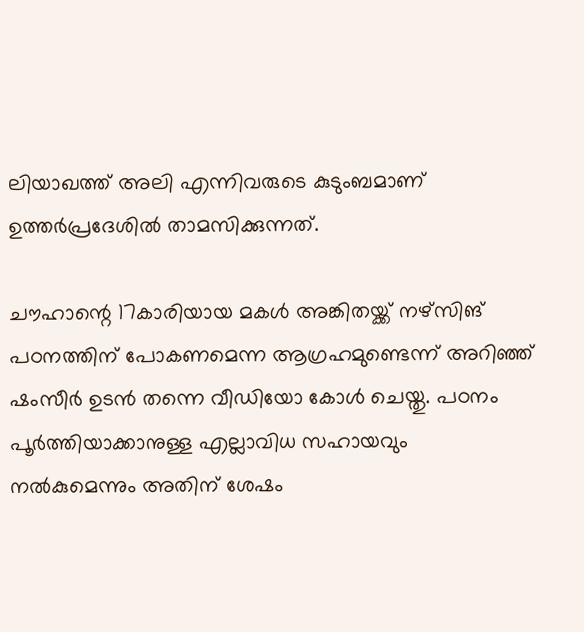ലിയാഖത്ത് അലി എന്നിവരുടെ കുടുംബമാണ് ഉത്തര്‍പ്രദേശില്‍ താമസിക്കുന്നത്.

ചൗഹാന്റെ 17കാരിയായ മകള്‍ അങ്കിതയ്ക്ക് നഴ്‌സിങ് പഠനത്തിന് പോകണമെന്ന ആഗ്രഹമുണ്ടെന്ന് അറിഞ്ഞ് ഷംസീര്‍ ഉടന്‍ തന്നെ വീഡിയോ കോള്‍ ചെയ്തു. പഠനം പൂര്‍ത്തിയാക്കാനുള്ള എല്ലാവിധ സഹായവും നല്‍കുമെന്നും അതിന് ശേഷം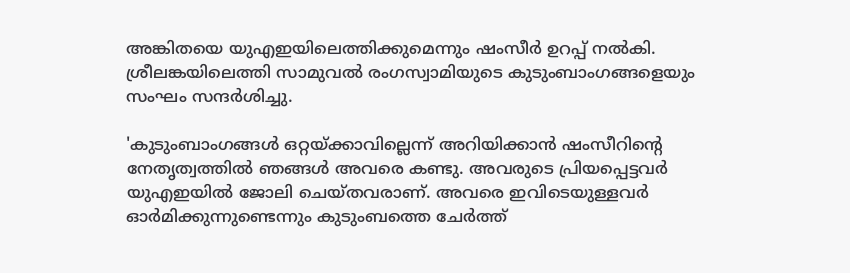അങ്കിതയെ യുഎഇയിലെത്തിക്കുമെന്നും ഷംസീര്‍ ഉറപ്പ് നല്‍കി. ശ്രീലങ്കയിലെത്തി സാമുവല്‍ രംഗസ്വാമിയുടെ കുടുംബാംഗങ്ങളെയും സംഘം സന്ദര്‍ശിച്ചു.

'കുടുംബാംഗങ്ങള്‍ ഒറ്റയ്ക്കാവില്ലെന്ന് അറിയിക്കാന്‍ ഷംസീറിന്റെ നേതൃത്വത്തില്‍ ഞങ്ങള്‍ അവരെ കണ്ടു. അവരുടെ പ്രിയപ്പെട്ടവര്‍ യുഎഇയില്‍ ജോലി ചെയ്തവരാണ്. അവരെ ഇവിടെയുള്ളവര്‍ ഓര്‍മിക്കുന്നുണ്ടെന്നും കുടുംബത്തെ ചേര്‍ത്ത്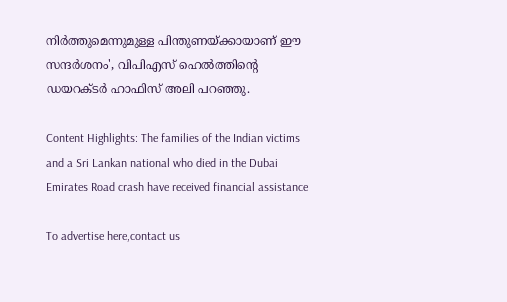നിര്‍ത്തുമെന്നുമുള്ള പിന്തുണയ്ക്കായാണ് ഈ സന്ദര്‍ശനം', വിപിഎസ് ഹെല്‍ത്തിന്റെ ഡയറക്ടര്‍ ഹാഫിസ് അലി പറഞ്ഞു.

Content Highlights: The families of the Indian victims and a Sri Lankan national who died in the Dubai Emirates Road crash have received financial assistance

To advertise here,contact us